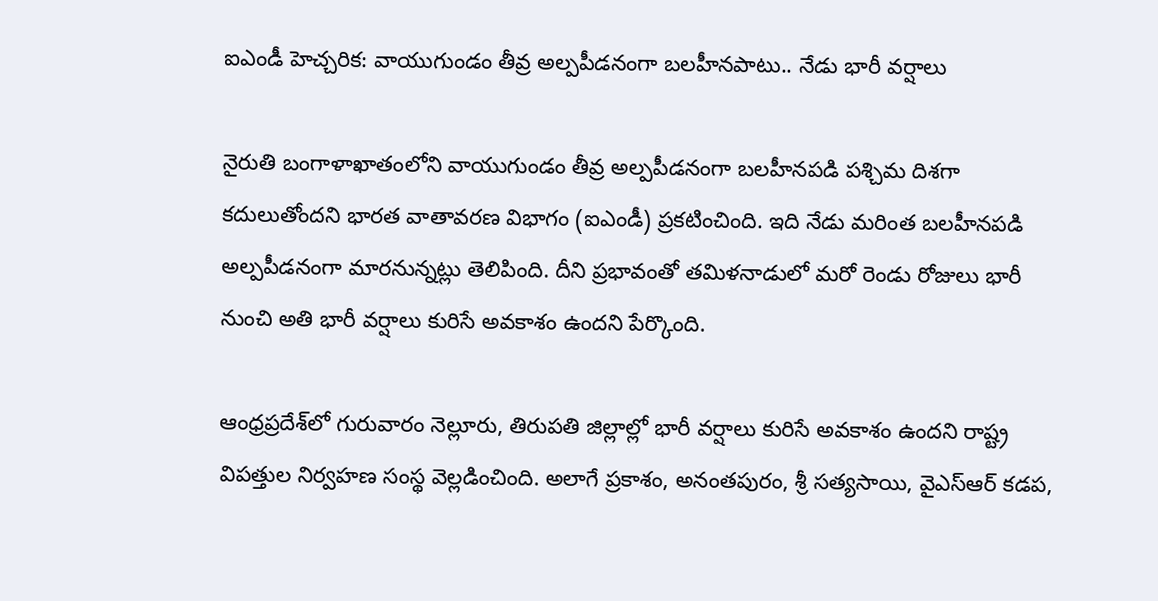ఐఎండీ హెచ్చరిక: వాయుగుండం తీవ్ర అల్పపీడనంగా బలహీనపాటు.. నేడు భారీ వర్షాలు

నైరుతి బంగాళాఖాతంలోని వాయుగుండం తీవ్ర అల్పపీడనంగా బలహీనపడి పశ్చిమ దిశగా కదులుతోందని భారత వాతావరణ విభాగం (ఐఎండీ) ప్రకటించింది. ఇది నేడు మరింత బలహీనపడి అల్పపీడనంగా మారనున్నట్లు తెలిపింది. దీని ప్రభావంతో తమిళనాడులో మరో రెండు రోజులు భారీ నుంచి అతి భారీ వర్షాలు కురిసే అవకాశం ఉందని పేర్కొంది.

ఆంధ్రప్రదేశ్‌లో గురువారం నెల్లూరు, తిరుపతి జిల్లాల్లో భారీ వర్షాలు కురిసే అవకాశం ఉందని రాష్ట్ర విపత్తుల నిర్వహణ సంస్థ వెల్లడించింది. అలాగే ప్రకాశం, అనంతపురం, శ్రీ సత్యసాయి, వైఎస్ఆర్ కడప,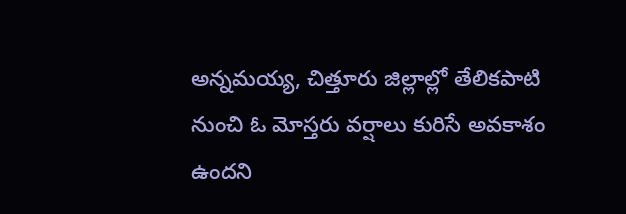అన్నమయ్య, చిత్తూరు జిల్లాల్లో తేలికపాటి నుంచి ఓ మోస్తరు వర్షాలు కురిసే అవకాశం ఉందని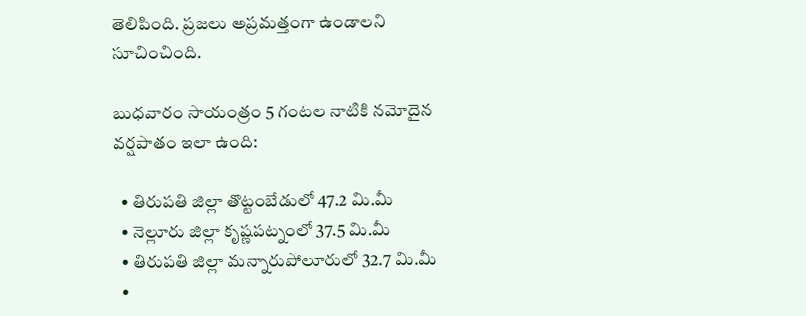తెలిపింది. ప్రజలు అప్రమత్తంగా ఉండాలని సూచించింది.

బుధవారం సాయంత్రం 5 గంటల నాటికి నమోదైన వర్షపాతం ఇలా ఉంది:

  • తిరుపతి జిల్లా తొట్టంబేడులో 47.2 మి.మీ
  • నెల్లూరు జిల్లా కృష్ణపట్నంలో 37.5 మి.మీ
  • తిరుపతి జిల్లా మన్నారుపోలూరులో 32.7 మి.మీ
  •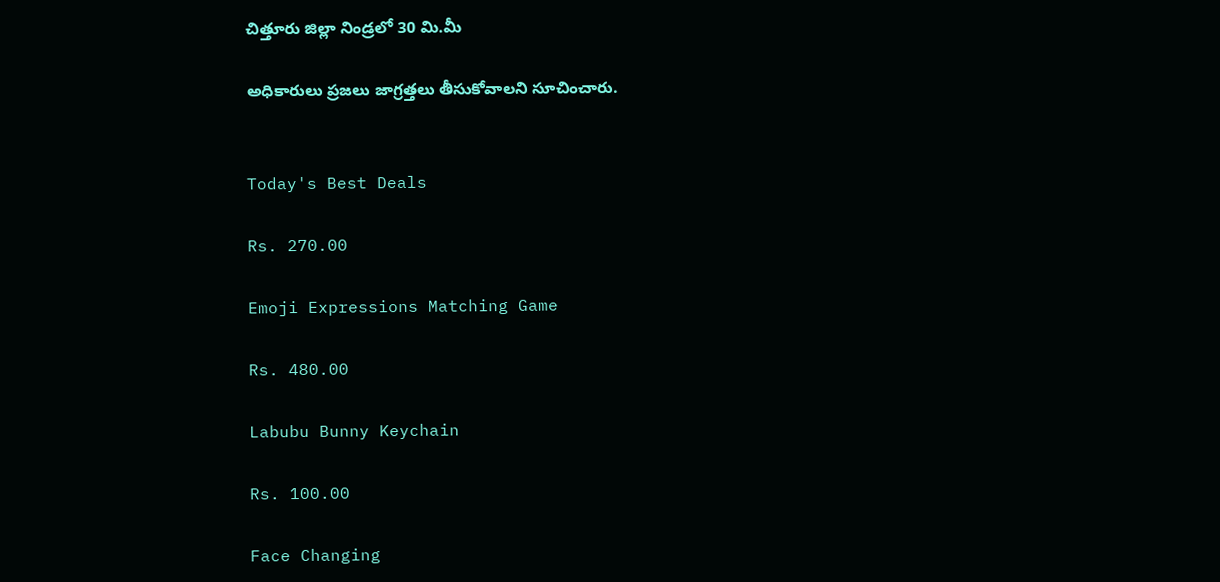చిత్తూరు జిల్లా నిండ్రలో 30 మి.మీ

అధికారులు ప్రజలు జాగ్రత్తలు తీసుకోవాలని సూచించారు.


Today's Best Deals

Rs. 270.00

Emoji Expressions Matching Game

Rs. 480.00

Labubu Bunny Keychain

Rs. 100.00

Face Changing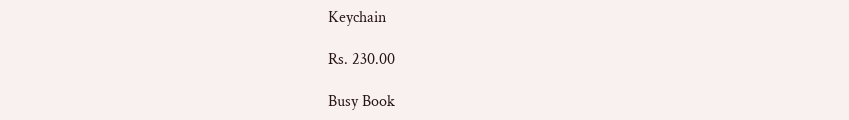Keychain

Rs. 230.00

Busy Book